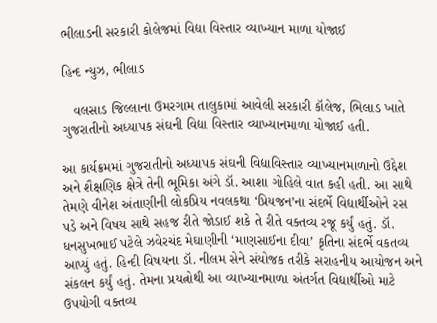ભીલાડની સરકારી કોલેજમાં વિદ્યા વિસ્તાર વ્યાખ્યાન માળા યોજાઈ

હિન્દ ન્યુઝ, ભીલાડ

   વલસાડ જિલ્લાના ઉમરગામ તાલુકામાં આવેલી સરકારી કૉલેજ, ભિલાડ ખાતે ગુજરાતીનો અધ્યાપક સંઘની વિદ્યા વિસ્તાર વ્યાખ્યાનમાળા યોજાઈ હતી.

આ કાર્યક્રમમાં ગુજરાતીનો અધ્યાપક સંઘની વિદ્યાવિસ્તાર વ્યાખ્યાનમાળાનો ઉદ્દેશ અને શૈક્ષણિક ક્ષેત્રે તેની ભૂમિકા અંગે ડૉ. આશા ગોહિલે વાત કહી હતી. આ સાથે તેમણે વીનેશ અંતાણીની લોકપ્રિય નવલકથા ‘પ્રિયજન’ના સંદર્ભે વિદ્યાર્થીઓને રસ પડે અને વિષય સાથે સહજ રીતે જોડાઈ શકે તે રીતે વક્તવ્ય રજૂ કર્યું હતું. ડૉ. ધનસુખભાઈ પટેલે ઝવેરચંદ મેઘાણીની ‘માણસાઈના દીવા’ કૃતિના સંદર્ભે વકતવ્ય આપ્યું હતું. હિન્દી વિષયના ડૉ. નીલમ સેને સંયોજક તરીકે સરાહનીય આયોજન અને સંકલન કર્યું હતું. તેમના પ્રયત્નોથી આ વ્યાખ્યાનમાળા અંતર્ગત વિદ્યાર્થીઓ માટે ઉપયોગી વક્તવ્ય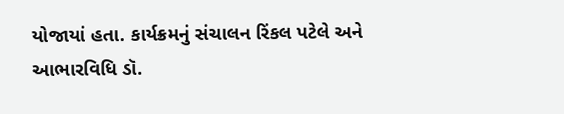યોજાયાં હતા. કાર્યક્રમનું સંચાલન રિંકલ પટેલે અને આભારવિધિ ડૉ.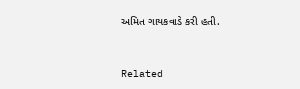અમિત ગાયકવાડે કરી હતી.



Related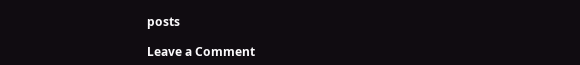posts

Leave a Comment